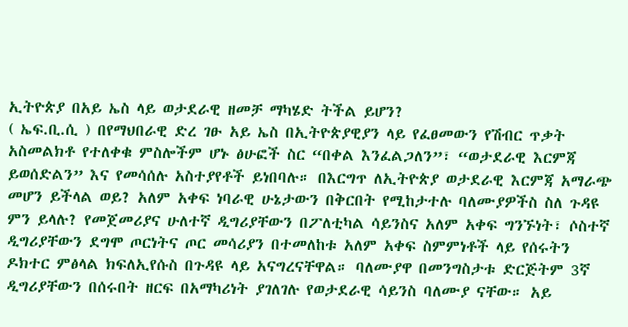ኢትዮጵያ በአይ ኤስ ላይ ወታደራዊ ዘመቻ ማካሄድ ትችል ይሆን?
( ኤፍ.ቢ.ሲ ) በየማህበራዊ ድረ ገፁ አይ ኤስ በኢትዮጵያዊያን ላይ የፈፀመውን የሽብር ጥቃት አስመልክቶ የተለቀቁ ምስሎችም ሆኑ ፅሁፎች ስር “በቀል እንፈልጋለን”፣ “ወታደራዊ እርምጃ ይወሰድልን” እና የመሳሰሉ አስተያየቶች ይነበባሉ። በእርግጥ ለኢትዮጵያ ወታደራዊ እርምጃ አማራጭ መሆን ይችላል ወይ? አለም አቀፍ ነባራዊ ሁኔታውን በቅርበት የሚከታተሉ ባለሙያዎችስ ስለ ጉዳዩ ምን ይላሉ? የመጀመሪያና ሁለተኛ ዲግሪያቸውን በፖለቲካል ሳይንስና አለም አቀፍ ግንኙነት፣ ሶስተኛ ዲግሪያቸውን ደግሞ ጦርነትና ጦር መሳሪያን በተመለከቱ አለም አቀፍ ስምምነቶች ላይ የሰሩትን ዶክተር ምፅላል ክፍለኢየሱስ በጉዳዩ ላይ አናግረናቸዋል። ባለሙያዋ በመንግስታቱ ድርጅትም 3ኛ ዲግሪያቸውን በሰሩበት ዘርፍ በአማካሪነት ያገለገሉ የወታደራዊ ሳይንስ ባለሙያ ናቸው። አይ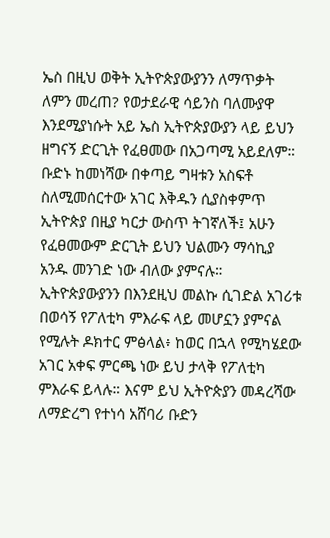ኤስ በዚህ ወቅት ኢትዮጵያውያንን ለማጥቃት ለምን መረጠ? የወታደራዊ ሳይንስ ባለሙያዋ እንደሚያነሱት አይ ኤስ ኢትዮጵያውያን ላይ ይህን ዘግናኝ ድርጊት የፈፀመው በአጋጣሚ አይደለም። ቡድኑ ከመነሻው በቀጣይ ግዛቱን አስፍቶ ስለሚመሰርተው አገር እቅዱን ሲያስቀምጥ ኢትዮጵያ በዚያ ካርታ ውስጥ ትገኛለች፤ አሁን የፈፀመውም ድርጊት ይህን ህልሙን ማሳኪያ አንዱ መንገድ ነው ብለው ያምናሉ። ኢትዮጵያውያንን በእንደዚህ መልኩ ሲገድል አገሪቱ በወሳኝ የፖለቲካ ምእራፍ ላይ መሆኗን ያምናል የሚሉት ዶክተር ምፅላል፥ ከወር በኋላ የሚካሄደው አገር አቀፍ ምርጫ ነው ይህ ታላቅ የፖለቲካ ምእራፍ ይላሉ። እናም ይህ ኢትዮጵያን መዳረሻው ለማድረግ የተነሳ አሸባሪ ቡድን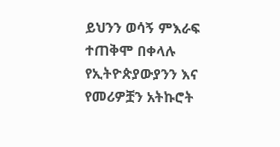ይህንን ወሳኝ ምእራፍ ተጠቅሞ በቀላሉ የኢትዮጵያውያንን እና የመሪዎቿን አትኩሮት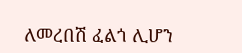ለመረበሽ ፈልጎ ሊሆን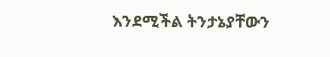እንደሚችል ትንታኔያቸውን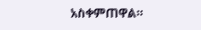አስቀምጠዋል።